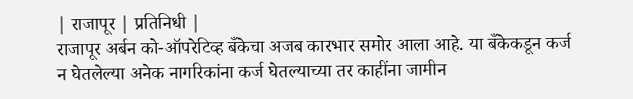| राजापूर | प्रतिनिधी |
राजापूर अर्बन को-ऑपरेटिव्ह बँकेचा अजब कारभार समोर आला आहे. या बँकेकडून कर्ज न घेतलेल्या अनेक नागरिकांना कर्ज घेतल्याच्या तर काहींना जामीन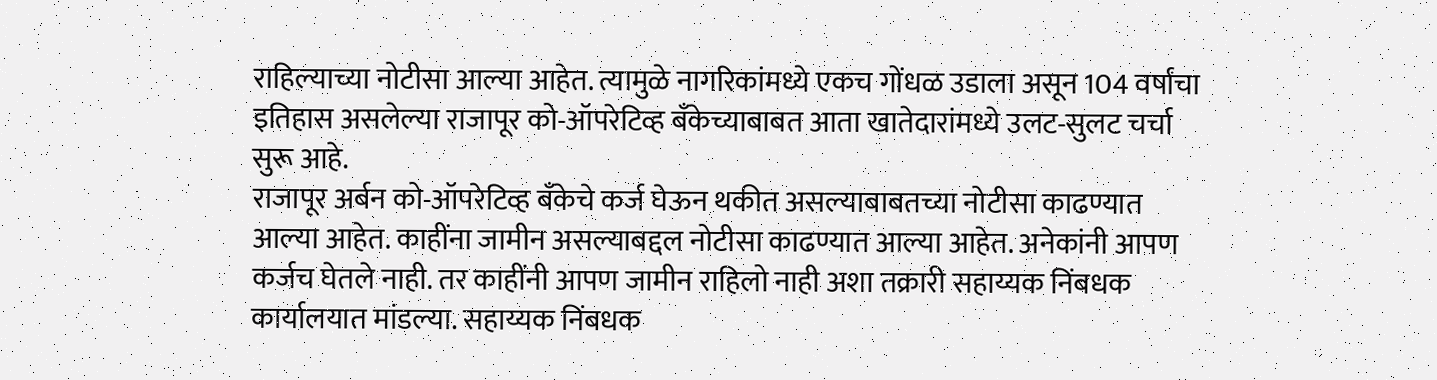राहिल्याच्या नोटीसा आल्या आहेत. त्यामुळे नागरिकांमध्ये एकच गोंधळ उडाला असून 104 वर्षांचा इतिहास असलेल्या राजापूर को-ऑपरेटिव्ह बँकेच्याबाबत आता खातेदारांमध्ये उलट-सुलट चर्चा सुरू आहे.
राजापूर अर्बन को-ऑपरेटिव्ह बँकेचे कर्ज घेऊन थकीत असल्याबाबतच्या नोटीसा काढण्यात आल्या आहेत. काहींना जामीन असल्याबद्दल नोटीसा काढण्यात आल्या आहेत. अनेकांनी आपण कर्जच घेतले नाही. तर काहींनी आपण जामीन राहिलो नाही अशा तक्रारी सहाय्यक निंबधक कार्यालयात मांडल्या. सहाय्यक निंबधक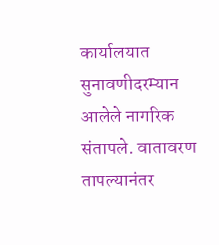कार्यालयात सुनावणीदरम्यान आलेले नागरिक संतापले. वातावरण तापल्यानंतर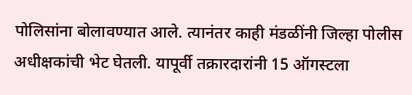पोलिसांना बोलावण्यात आले. त्यानंतर काही मंडळींनी जिल्हा पोलीस अधीक्षकांची भेट घेतली. यापूर्वी तक्रारदारांनी 15 ऑगस्टला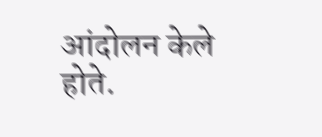आंदोलन केले होते.